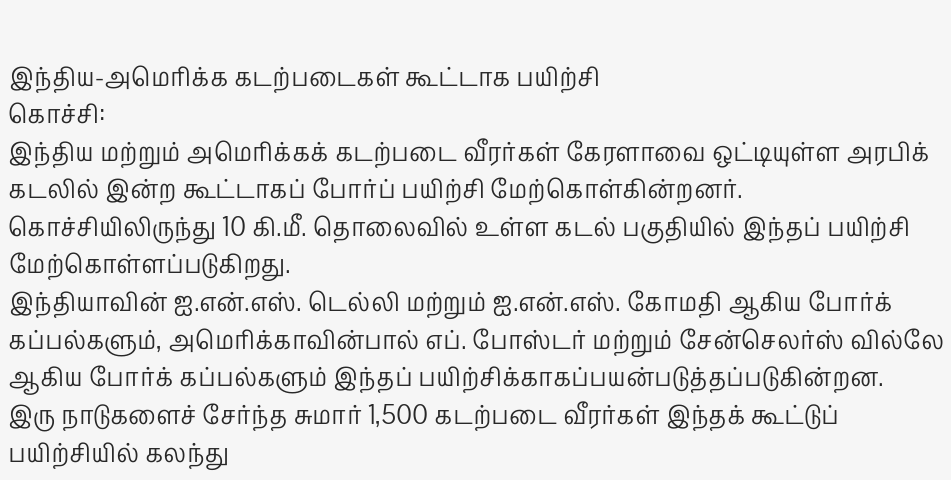இந்திய-அமெரிக்க கடற்படைகள் கூட்டாக பயிற்சி
கொச்சி:
இந்திய மற்றும் அமெரிக்கக் கடற்படை வீரர்கள் கேரளாவை ஒட்டியுள்ள அரபிக் கடலில் இன்ற கூட்டாகப் போர்ப் பயிற்சி மேற்கொள்கின்றனர்.
கொச்சியிலிருந்து 10 கி.மீ. தொலைவில் உள்ள கடல் பகுதியில் இந்தப் பயிற்சி மேற்கொள்ளப்படுகிறது.
இந்தியாவின் ஐ.என்.எஸ். டெல்லி மற்றும் ஐ.என்.எஸ். கோமதி ஆகிய போர்க் கப்பல்களும், அமெரிக்காவின்பால் எப். போஸ்டர் மற்றும் சேன்செலர்ஸ் வில்லே ஆகிய போர்க் கப்பல்களும் இந்தப் பயிற்சிக்காகப்பயன்படுத்தப்படுகின்றன.
இரு நாடுகளைச் சேர்ந்த சுமார் 1,500 கடற்படை வீரர்கள் இந்தக் கூட்டுப் பயிற்சியில் கலந்து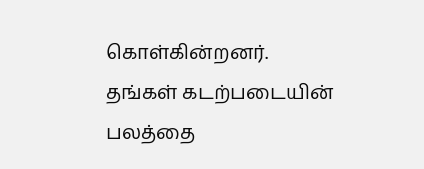கொள்கின்றனர்.
தங்கள் கடற்படையின் பலத்தை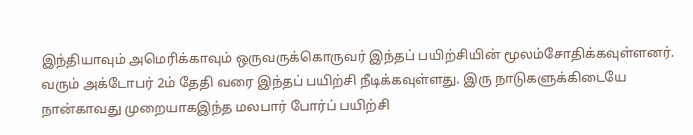இந்தியாவும் அமெரிக்காவும் ஒருவருக்கொருவர் இந்தப் பயிற்சியின் மூலம்சோதிக்கவுள்ளனர்.
வரும் அக்டோபர் 2ம் தேதி வரை இந்தப் பயிற்சி நீடிக்கவுள்ளது. இரு நாடுகளுக்கிடையே நான்காவது முறையாகஇந்த மலபார் போர்ப் பயிற்சி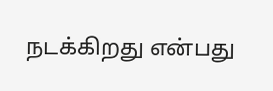நடக்கிறது என்பது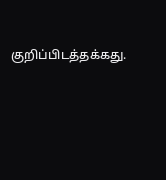குறிப்பிடத்தக்கது.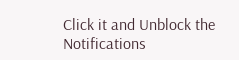Click it and Unblock the Notifications